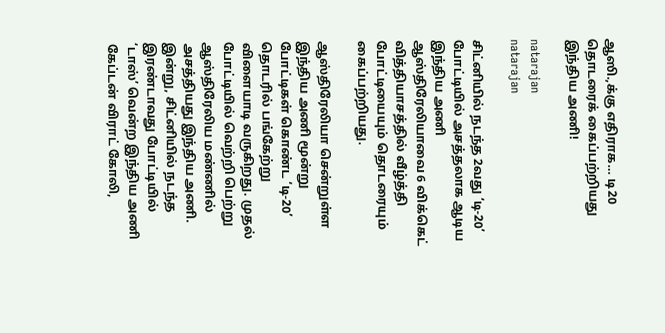ஆஸி.,க்கு எதிராக… டி20 தொடரைக் கைப்பற்றியது இந்திய அணி!

natarajan
natarajan

சிட்னியில் நடந்த 2வது ‘டி-20’ போட்டியில் அசத்தலாக ஆடிய இந்திய அணி ஆஸ்திரேலியாவை 6 விக்கெட் வித்தியாசத்தில் வீழ்த்தி போட்டியையும் தொடரையும் கைப்பற்றியது.

ஆஸ்திரேலியா சென்றுள்ள இந்திய அணி மூன்று போட்டிகள் கொண்ட ‘டி-20’ தொடரில் பங்கேற்று விளையாடி வருகிறது. முதல் போட்டியில் வெற்றி பெற்று ஆஸ்திரேலிய மண்ணில் அசத்தியது இந்திய அணி. இன்று, சிட்னியில் நடந்த இரண்டாவது போட்டியில் ‘டாஸ்’ வென்ற இந்திய அணி கேப்டன் விராட் கோலி,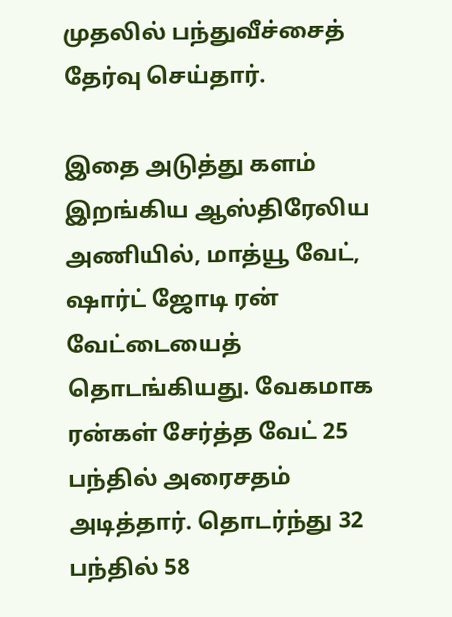முதலில் பந்துவீச்சைத் தேர்வு செய்தார்.

இதை அடுத்து களம் இறங்கிய ஆஸ்திரேலிய அணியில், மாத்யூ வேட், ஷார்ட் ஜோடி ரன் வேட்டையைத் தொடங்கியது. வேகமாக ரன்கள் சேர்த்த வேட் 25 பந்தில் அரைசதம் அடித்தார். தொடர்ந்து 32 பந்தில் 58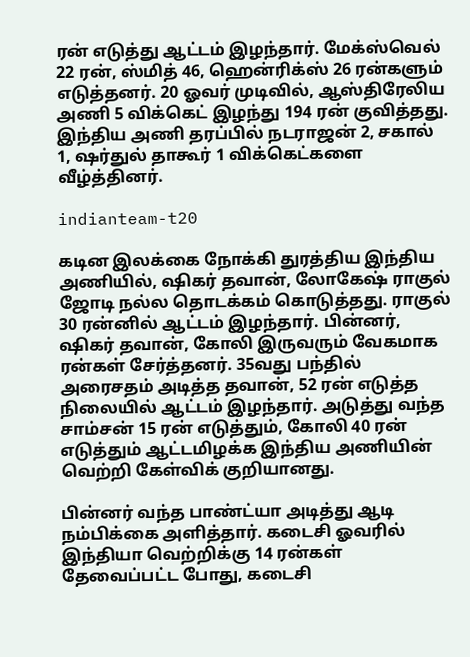ரன் எடுத்து ஆட்டம் இழந்தார். மேக்ஸ்வெல் 22 ரன், ஸ்மித் 46, ஹென்ரிக்ஸ் 26 ரன்களும் எடுத்தனர். 20 ஓவர் முடிவில், ஆஸ்திரேலிய அணி 5 விக்கெட் இழந்து 194 ரன் குவித்தது. இந்திய அணி தரப்பில் நடராஜன் 2, சகால் 1, ஷர்துல் தாகூர் 1 விக்கெட்களை வீழ்த்தினர்.

indianteam-t20

கடின இலக்கை நோக்கி துரத்திய இந்திய அணியில், ஷிகர் தவான், லோகேஷ் ராகுல் ஜோடி நல்ல தொடக்கம் கொடுத்தது. ராகுல் 30 ரன்னில் ஆட்டம் இழந்தார். பின்னர், ஷிகர் தவான், கோலி இருவரும் வேகமாக ரன்கள் சேர்த்தனர். 35வது பந்தில் அரைசதம் அடித்த தவான், 52 ரன் எடுத்த நிலையில் ஆட்டம் இழந்தார். அடுத்து வந்த சாம்சன் 15 ரன் எடுத்தும், கோலி 40 ரன் எடுத்தும் ஆட்டமிழக்க இந்திய அணியின் வெற்றி கேள்விக் குறியானது.

பின்னர் வந்த பாண்ட்யா அடித்து ஆடி நம்பிக்கை அளித்தார். கடைசி ஓவரில் இந்தியா வெற்றிக்கு 14 ரன்கள் தேவைப்பட்ட போது, கடைசி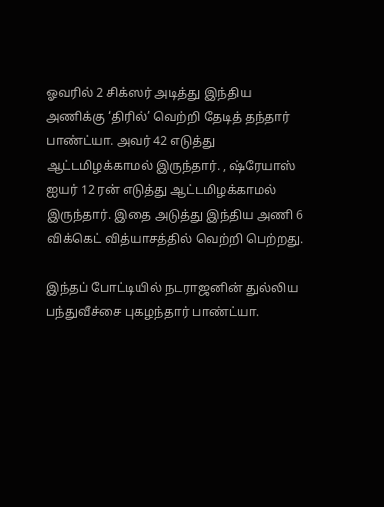ஓவரில் 2 சிக்ஸர் அடித்து இந்திய அணிக்கு ‘திரில்’ வெற்றி தேடித் தந்தார் பாண்ட்யா. அவர் 42 எடுத்து ஆட்டமிழக்காமல் இருந்தார். , ஷ்ரேயாஸ் ஐயர் 12 ரன் எடுத்து ஆட்டமிழக்காமல் இருந்தார். இதை அடுத்து இந்திய அணி 6 விக்கெட் வித்யாசத்தில் வெற்றி பெற்றது.

இந்தப் போட்டியில் நடராஜனின் துல்லிய பந்துவீச்சை புகழந்தார் பாண்ட்யா.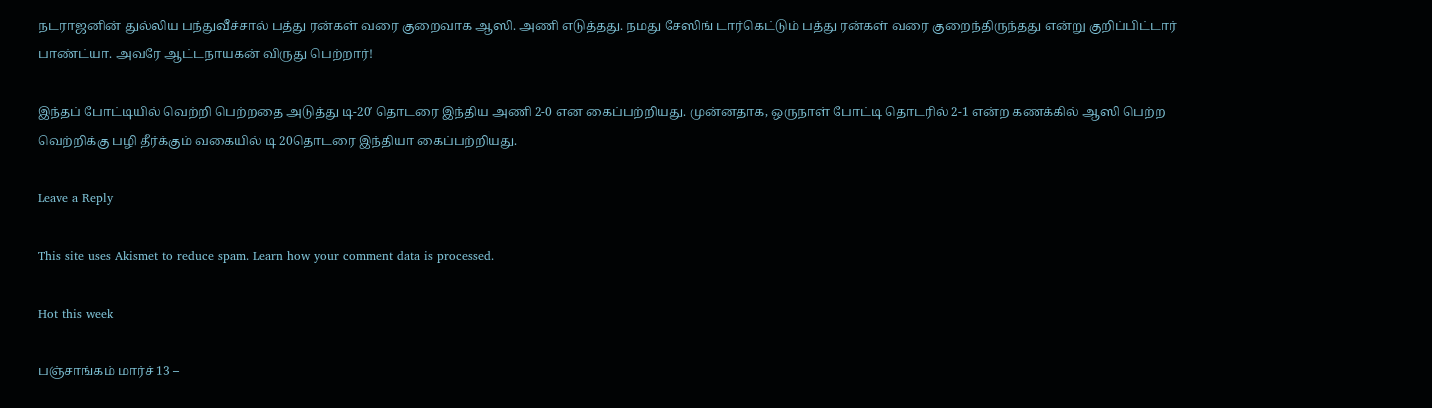நடராஜனின் துல்லிய பந்துவீச்சால் பத்து ரன்கள் வரை குறைவாக ஆஸி. அணி எடுத்தது. நமது சேஸிங் டார்கெட்டும் பத்து ரன்கள் வரை குறைந்திருந்தது என்று குறிப்பிட்டார் பாண்ட்யா. அவரே ஆட்டநாயகன் விருது பெற்றார்!

இந்தப் போட்டியில் வெற்றி பெற்றதை அடுத்து டி-20′ தொடரை இந்திய அணி 2-0 என கைப்பற்றியது. முன்னதாக, ஒருநாள் போட்டி தொடரில் 2-1 என்ற கணக்கில் ஆஸி பெற்ற வெற்றிக்கு பழி தீர்க்கும் வகையில் டி 20தொடரை இந்தியா கைப்பற்றியது.

Leave a Reply

This site uses Akismet to reduce spam. Learn how your comment data is processed.

Hot this week

பஞ்சாங்கம் மார்ச் 13 –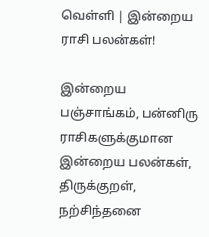வெள்ளி | இன்றைய ராசி பலன்கள்!

இன்றைய பஞ்சாங்கம், பன்னிரு ராசிகளுக்குமான இன்றைய பலன்கள், திருக்குறள், நற்சிந்தனை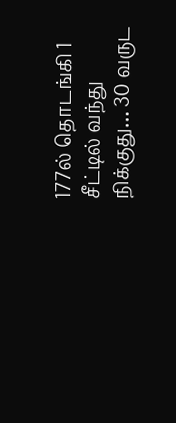177ல் தொடங்கி 1 சீட்டில் வந்து நிக்குது… 30 வருட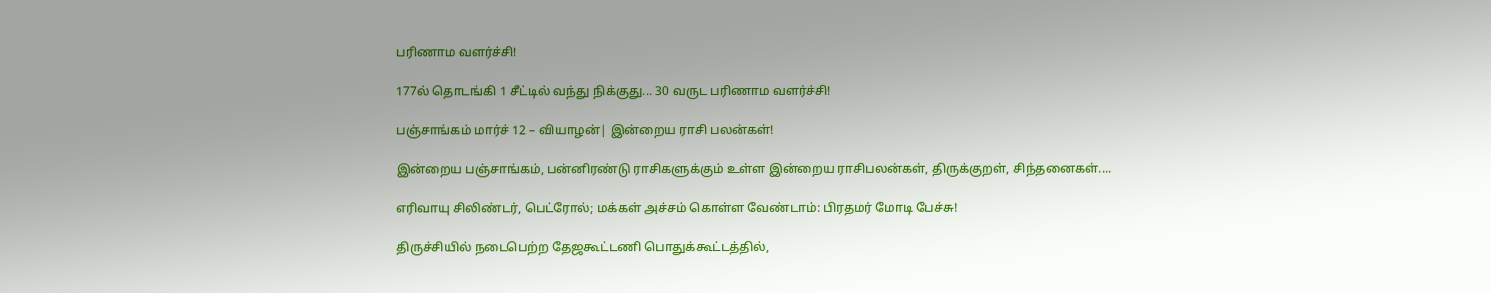பரிணாம வளர்ச்சி!

177ல் தொடங்கி 1 சீட்டில் வந்து நிக்குது... 30 வருட பரிணாம வளர்ச்சி!

பஞ்சாங்கம் மார்ச் 12 – வியாழன்| இன்றைய ராசி பலன்கள்!

இன்றைய பஞ்சாங்கம், பன்னிரண்டு ராசிகளுக்கும் உள்ள இன்றைய ராசிபலன்கள், திருக்குறள், சிந்தனைகள்....

எரிவாயு சிலிண்டர், பெட்ரோல்; மக்கள் அச்சம் கொள்ள வேண்டாம்: பிரதமர் மோடி பேச்சு!

திருச்சியில் நடைபெற்ற தேஜகூட்டணி பொதுக்கூட்டத்தில்,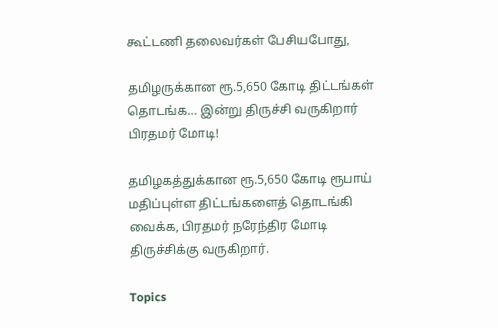கூட்டணி தலைவர்கள் பேசியபோது,

தமிழருக்கான ரூ.5,650 கோடி திட்டங்கள் தொடங்க… இன்று திருச்சி வருகிறார் பிரதமர் மோடி!

தமிழகத்துக்கான ரூ.5,650 கோடி ரூபாய் மதிப்புள்ள திட்டங்களைத் தொடங்கி வைக்க, பிரதமர் நரேந்திர மோடி  திருச்சிக்கு வருகிறார்.

Topics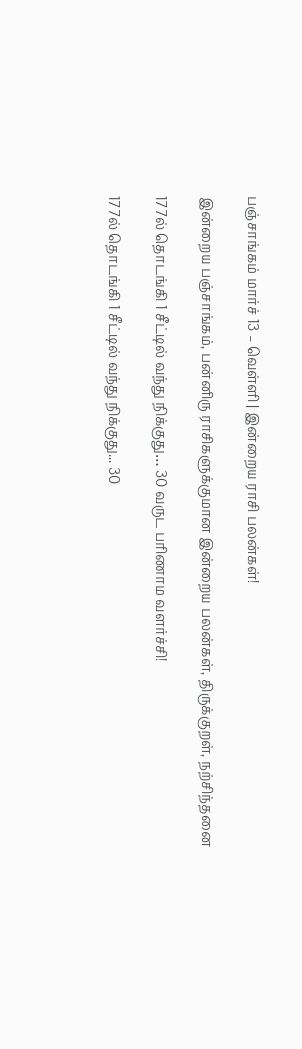பஞ்சாங்கம் மார்ச் 13 – வெள்ளி | இன்றைய ராசி பலன்கள்!

இன்றைய பஞ்சாங்கம், பன்னிரு ராசிகளுக்குமான இன்றைய பலன்கள், திருக்குறள், நற்சிந்தனை

177ல் தொடங்கி 1 சீட்டில் வந்து நிக்குது… 30 வருட பரிணாம வளர்ச்சி!

177ல் தொடங்கி 1 சீட்டில் வந்து நிக்குது... 30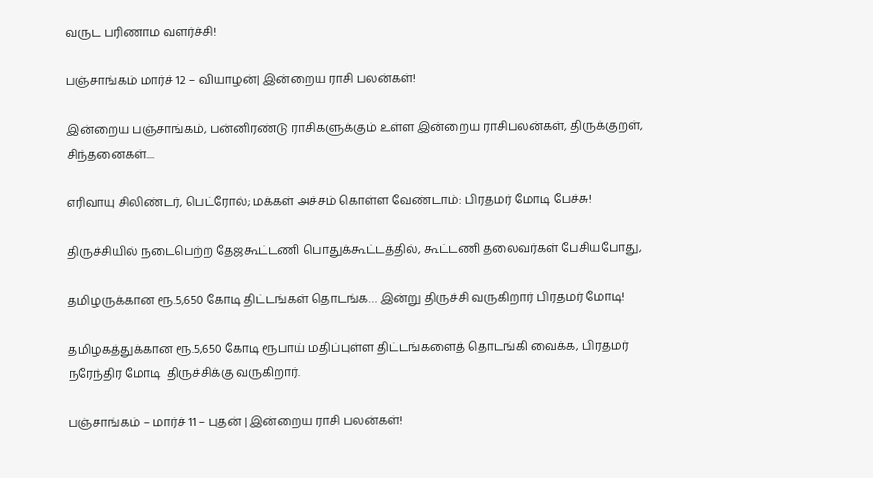வருட பரிணாம வளர்ச்சி!

பஞ்சாங்கம் மார்ச் 12 – வியாழன்| இன்றைய ராசி பலன்கள்!

இன்றைய பஞ்சாங்கம், பன்னிரண்டு ராசிகளுக்கும் உள்ள இன்றைய ராசிபலன்கள், திருக்குறள், சிந்தனைகள்....

எரிவாயு சிலிண்டர், பெட்ரோல்; மக்கள் அச்சம் கொள்ள வேண்டாம்: பிரதமர் மோடி பேச்சு!

திருச்சியில் நடைபெற்ற தேஜகூட்டணி பொதுக்கூட்டத்தில், கூட்டணி தலைவர்கள் பேசியபோது,

தமிழருக்கான ரூ.5,650 கோடி திட்டங்கள் தொடங்க… இன்று திருச்சி வருகிறார் பிரதமர் மோடி!

தமிழகத்துக்கான ரூ.5,650 கோடி ரூபாய் மதிப்புள்ள திட்டங்களைத் தொடங்கி வைக்க, பிரதமர் நரேந்திர மோடி  திருச்சிக்கு வருகிறார்.

பஞ்சாங்கம் – மார்ச் 11 – புதன் | இன்றைய ராசி பலன்கள்!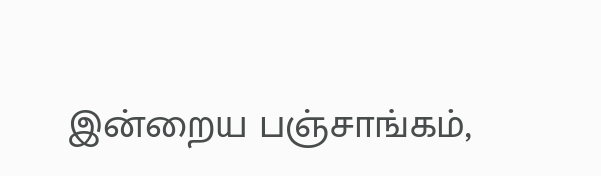இன்றைய பஞ்சாங்கம்,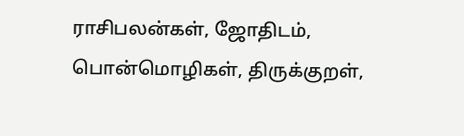ராசிபலன்கள், ஜோதிடம், பொன்மொழிகள், திருக்குறள்,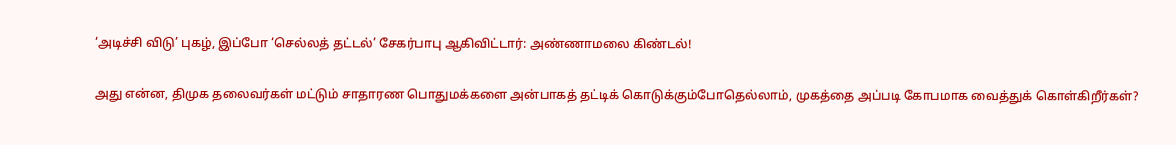‘அடிச்சி விடு’ புகழ், இப்போ ‘செல்லத் தட்டல்’ சேகர்பாபு ஆகிவிட்டார்: அண்ணாமலை கிண்டல்!

அது என்ன, திமுக தலைவர்கள் மட்டும் சாதாரண பொதுமக்களை அன்பாகத் தட்டிக் கொடுக்கும்போதெல்லாம், முகத்தை அப்படி கோபமாக வைத்துக் கொள்கிறீர்கள்?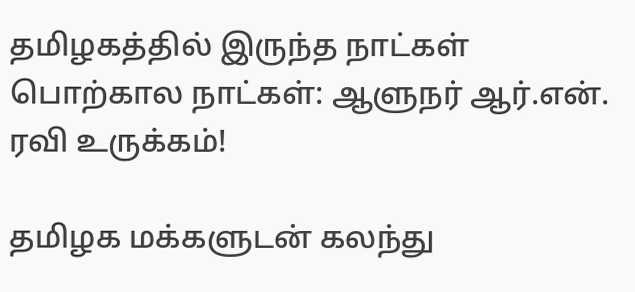தமிழகத்தில் இருந்த நாட்கள் பொற்கால நாட்கள்: ஆளுநர் ஆர்.என். ரவி உருக்கம்!

தமிழக மக்களுடன் கலந்து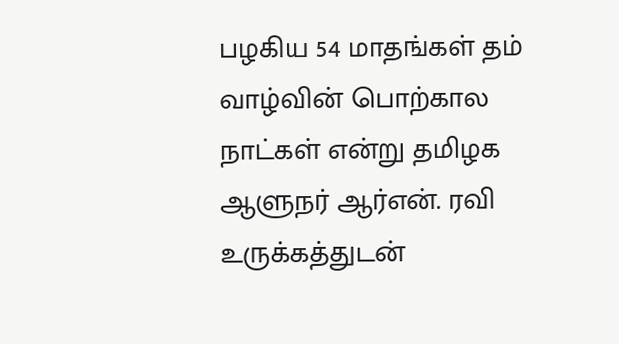பழகிய 54 மாதங்கள் தம் வாழ்வின் பொற்கால நாட்கள் என்று தமிழக ஆளுநர் ஆர்என். ரவி உருக்கத்துடன்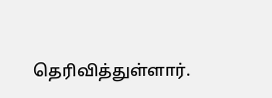தெரிவித்துள்ளார்.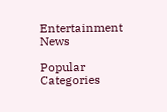Entertainment News

Popular Categories